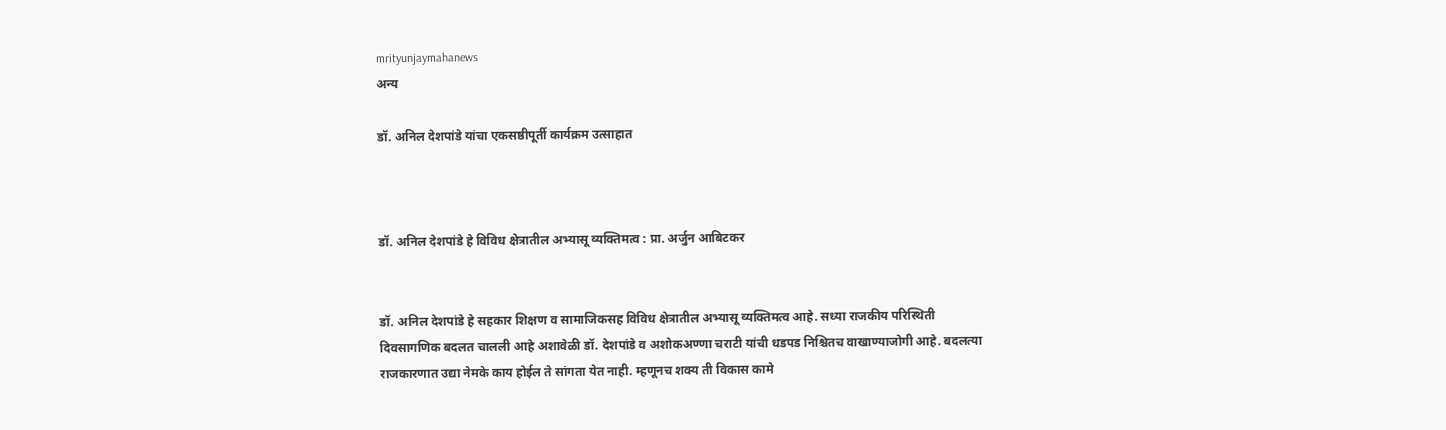mrityunjaymahanews
अन्य

डॉ. अनिल देशपांडे यांचा एकसष्ठीपूर्ती कार्यक्रम उत्साहात



डॉ. अनिल देशपांडे हे विविध क्षेत्रातील अभ्यासू व्यक्तिमत्व : प्रा. अर्जुन आबिटकर


डॉ. अनिल देशपांडे हे सहकार शिक्षण व सामाजिकसह विविध क्षेत्रातील अभ्यासू व्यक्तिमत्व आहे. सध्या राजकीय परिस्थिती दिवसागणिक बदलत चालली आहे अशावेळी डॉ. देशपांडे व अशोकअण्णा चराटी यांची धडपड निश्चितच वाखाण्याजोगी आहे. बदलत्या राजकारणात उद्या नेमके काय होईल ते सांगता येत नाही. म्हणूनच शक्य ती विकास कामे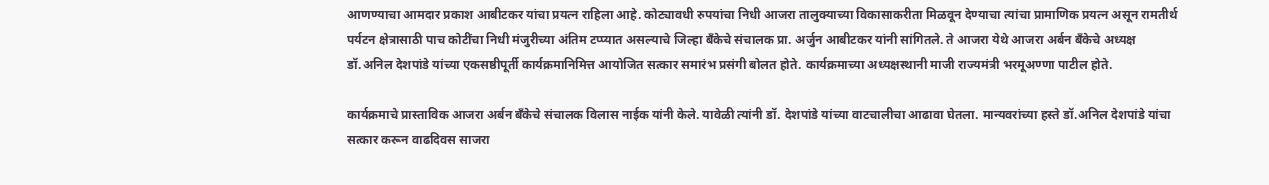आणण्याचा आमदार प्रकाश आबीटकर यांचा प्रयत्न राहिला आहे. कोट्यावधी रुपयांचा निधी आजरा तालुक्याच्या विकासाकरीता मिळवून देण्याचा त्यांचा प्रामाणिक प्रयत्न असून रामतीर्थ पर्यटन क्षेत्रासाठी पाच कोटींचा निधी मंजुरीच्या अंतिम टप्प्यात असल्याचे जिल्हा बँकेचे संचालक प्रा. अर्जुन आबीटकर यांनी सांगितले. ते आजरा येथे आजरा अर्बन बँकेचे अध्यक्ष डॉ.अनिल देशपांडे यांच्या एकसष्ठीपूर्ती कार्यक्रमानिमित्त आयोजित सत्कार समारंभ प्रसंगी बोलत होते. कार्यक्रमाच्या अध्यक्षस्थानी माजी राज्यमंत्री भरमूअण्णा पाटील होते.

कार्यक्रमाचे प्रास्ताविक आजरा अर्बन बँकेचे संचालक विलास नाईक यांनी केले. यावेळी त्यांनी डॉ. देशपांडे यांच्या वाटचालीचा आढावा घेतला. मान्यवरांच्या हस्ते डॉ.अनिल देशपांडे यांचा सत्कार करून वाढदिवस साजरा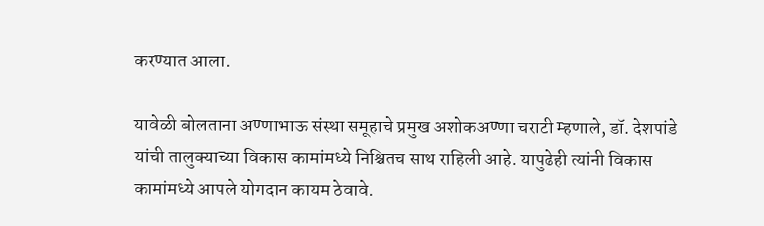करण्यात आला.

यावेळी बोलताना अण्णाभाऊ संस्था समूहाचे प्रमुख अशोकअण्णा चराटी म्हणाले, डॉ. देशपांडे यांची तालुक्याच्या विकास कामांमध्ये निश्चितच साथ राहिली आहे. यापुढेही त्यांनी विकास कामांमध्ये आपले योगदान कायम ठेवावे.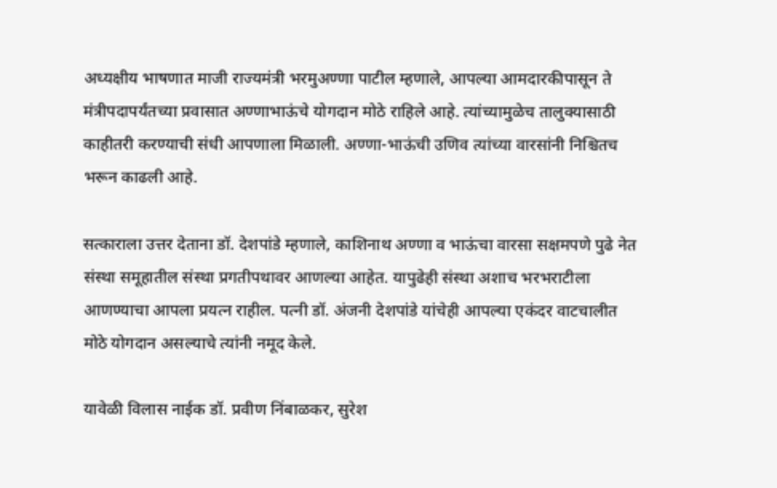अध्यक्षीय भाषणात माजी राज्यमंत्री भरमुअण्णा पाटील म्हणाले, आपल्या आमदारकीपासून ते मंत्रीपदापर्यंतच्या प्रवासात अण्णाभाऊंचे योगदान मोठे राहिले आहे. त्यांच्यामुळेच तालुक्यासाठी काहीतरी करण्याची संधी आपणाला मिळाली. अण्णा-भाऊंची उणिव त्यांच्या वारसांनी निश्चितच भरून काढली आहे.

सत्काराला उत्तर देताना डॉ. देशपांडे म्हणाले, काशिनाथ अण्णा व भाऊंचा वारसा सक्षमपणे पुढे नेत संस्था समूहातील संस्था प्रगतीपथावर आणल्या आहेत. यापुढेही संस्था अशाच भरभराटीला आणण्याचा आपला प्रयत्न राहील. पत्नी डॉ. अंजनी देशपांडे यांचेही आपल्या एकंदर वाटचालीत मोठे योगदान असल्याचे त्यांनी नमूद केले.

यावेळी विलास नाईक डॉ. प्रवीण निंबाळकर, सुरेश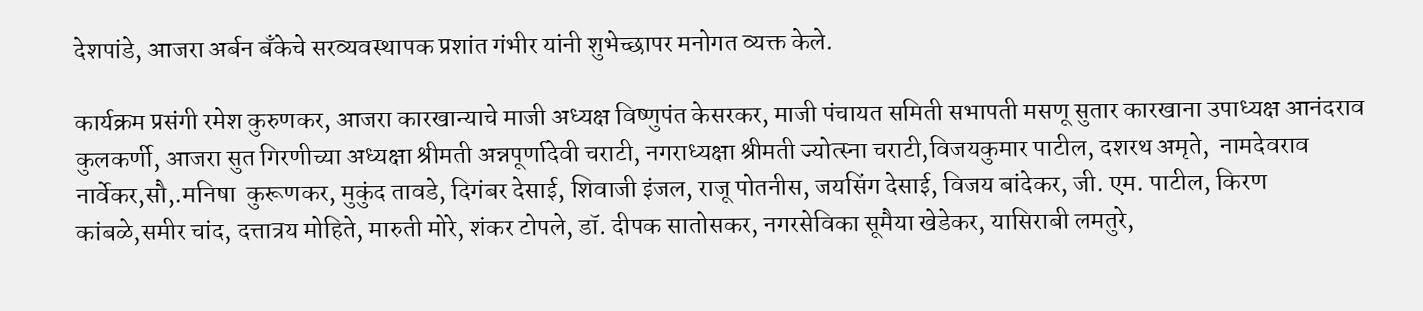देशपांडे, आजरा अर्बन बँकेचे सरव्यवस्थापक प्रशांत गंभीर यांनी शुभेच्छापर मनोगत व्यक्त केले.

कार्यक्रम प्रसंगी रमेश कुरुणकर, आजरा कारखान्याचे माजी अध्यक्ष विष्णुपंत केसरकर, माजी पंचायत समिती सभापती मसणू सुतार कारखाना उपाध्यक्ष आनंदराव कुलकर्णी, आजरा सुत गिरणीच्या अध्यक्षा श्रीमती अन्नपूर्णादेवी चराटी, नगराध्यक्षा श्रीमती ज्योत्स्ना चराटी,विजयकुमार पाटील, दशरथ अमृते,  नामदेवराव नार्वेकर,सौ,.मनिषा  कुरूणकर, मुकुंद तावडे, दिगंबर देसाई, शिवाजी इंजल, राजू पोतनीस, जयसिंग देसाई, विजय बांदेकर, जी. एम. पाटील, किरण कांबळे,समीर चांद, दत्तात्रय मोहिते, मारुती मोरे, शंकर टोपले, डॉ. दीपक सातोसकर, नगरसेविका सूमैया खेडेकर, यासिराबी लमतुरे,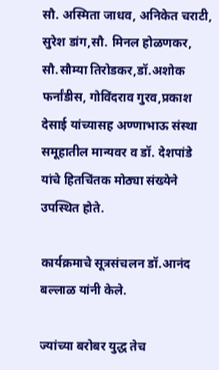सौ. अस्मिता जाधव, अनिकेत चराटी, सुरेश डांग,सौ. मिनल होळणकर, सौ.सौम्या तिरोडकर,डॉ.अशोक फर्नांडीस, गोविंदराव गुरव,प्रकाश देसाई यांच्यासह अण्णाभाऊ संस्था समूहातील मान्यवर व डॉ. देशपांडे यांचे हितचिंतक मोठ्या संख्येने उपस्थित होते.

कार्यक्रमाचे सूत्रसंचलन डॉ.आनंद बल्लाळ यांनी केले.

ज्यांच्या बरोबर युद्ध तेच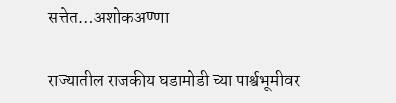सत्तेत…अशोकअण्णा

राज्यातील राजकीय घडामोडी च्या पार्श्वभूमीवर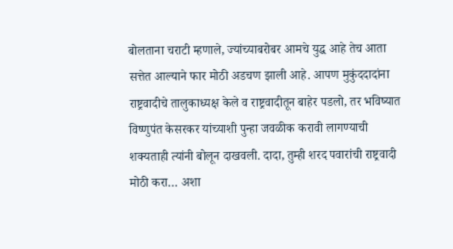बोलताना चराटी म्हणाले, ज्यांच्याबरोबर आमचे युद्ध आहे तेच आता सत्तेत आल्याने फार मोठी अडचण झाली आहे. आपण मुकुंददादांना राष्ट्रवादीचे तालुकाध्यक्ष केले व राष्ट्रवादीतून बाहेर पडलो, तर भविष्यात विष्णुपंत केसरकर यांच्याशी पुन्हा जवळीक करावी लागण्याची शक्यताही त्यांनी बोलून दाखवली. दादा, तुम्ही शरद पवारांची राष्ट्रवादी मोठी करा… अशा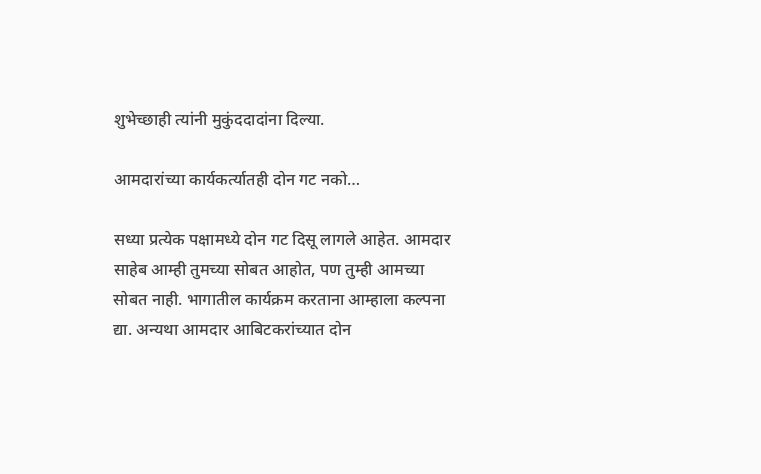शुभेच्छाही त्यांनी मुकुंददादांना दिल्या.

आमदारांच्या कार्यकर्त्यातही दोन गट नको…

सध्या प्रत्येक पक्षामध्ये दोन गट दिसू लागले आहेत. आमदार साहेब आम्ही तुमच्या सोबत आहोत, पण तुम्ही आमच्या सोबत नाही. भागातील कार्यक्रम करताना आम्हाला कल्पना द्या. अन्यथा आमदार आबिटकरांच्यात दोन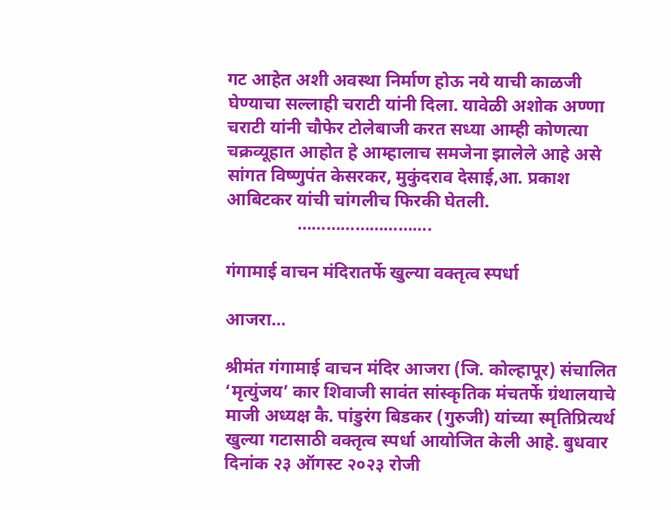गट आहेत अशी अवस्था निर्माण होऊ नये याची काळजी घेण्याचा सल्लाही चराटी यांनी दिला. यावेळी अशोक अण्णा चराटी यांनी चौफेर टोलेबाजी करत सध्या आम्ही कोणत्या चक्रव्यूहात आहोत हे आम्हालाच समजेना झालेले आहे असे सांगत विष्णुपंत केसरकर, मुकुंदराव देसाई,आ. प्रकाश आबिटकर यांची चांगलीच फिरकी घेतली.
                ……………………….

गंगामाई वाचन मंदिरातर्फे खुल्या वक्तृत्व स्पर्धा

आजरा…

श्रीमंत गंगामाई वाचन मंदिर आजरा (जि. कोल्हापूर) संचालित ‘मृत्युंजय’ कार शिवाजी सावंत सांस्कृतिक मंचतर्फे ग्रंथालयाचे माजी अध्यक्ष कै. पांडुरंग बिडकर (गुरुजी) यांच्या स्मृतिप्रित्यर्थ खुल्या गटासाठी वक्तृत्व स्पर्धा आयोजित केली आहे. बुधवार दिनांक २३ ऑगस्ट २०२३ रोजी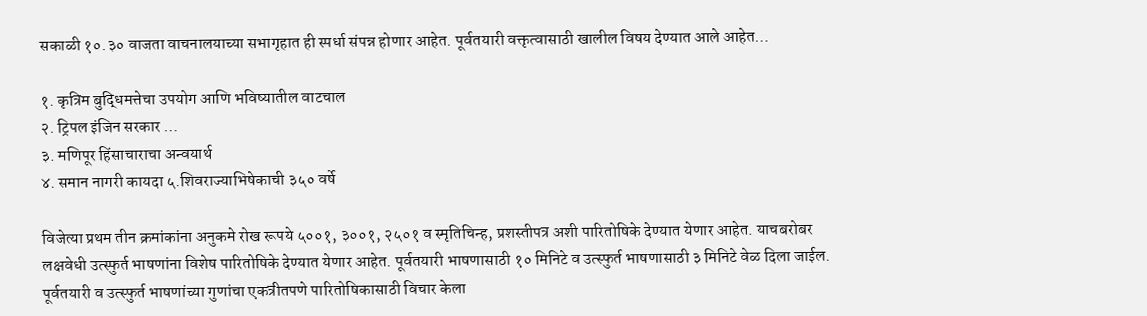सकाळी १०.३० वाजता वाचनालयाच्या सभागृहात ही स्पर्धा संपन्न होणार आहेत. पूर्वतयारी वक्तृत्वासाठी खालील विषय देण्यात आले आहेत…

१. कृत्रिम बुद्धिमत्तेचा उपयोग आणि भविष्यातील वाटचाल
२. ट्रिपल इंजिन सरकार …
३. मणिपूर हिंसाचाराचा अन्वयार्थ
४. समान नागरी कायदा ५.शिवराज्याभिषेकाची ३५० वर्षे

विजेत्या प्रथम तीन क्रमांकांना अनुकमे रोख रूपये ५००१, ३००१, २५०१ व स्मृतिचिन्ह, प्रशस्तीपत्र अशी पारितोषिके देण्यात येणार आहेत. याचबरोबर लक्षवेधी उत्स्फुर्त भाषणांना विशेष पारितोषिके देण्यात येणार आहेत. पूर्वतयारी भाषणासाठी १० मिनिटे व उत्स्फुर्त भाषणासाठी ३ मिनिटे वेळ दिला जाईल. पूर्वतयारी व उत्स्फुर्त भाषणांच्या गुणांचा एकत्रीतपणे पारितोषिकासाठी विचार केला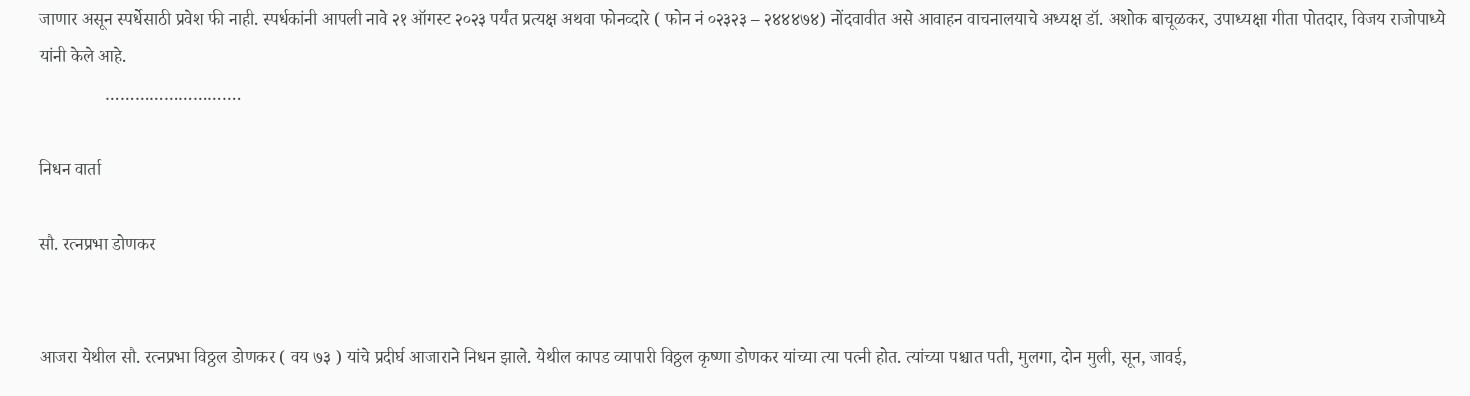जाणार असून स्पर्धेसाठी प्रवेश फी नाही. स्पर्धकांनी आपली नावे २१ ऑगस्ट २०२३ पर्यंत प्रत्यक्ष अथवा फोनव्दारे ( फोन नं ०२३२३ – २४४४७४) नोंदवावीत असे आवाहन वाचनालयाचे अध्यक्ष डॉ. अशोक बाचूळकर, उपाध्यक्षा गीता पोतदार, विजय राजोपाध्ये यांनी केले आहे.
               ……………………….

निधन वार्ता

सौ. रत्नप्रभा डोणकर


आजरा येथील सौ. रत्नप्रभा विठ्ठल डोणकर ( वय ७३ ) यांचे प्रदीर्घ आजाराने निधन झाले. येथील कापड व्यापारी विठ्ठल कृष्णा डोणकर यांच्या त्या पत्नी होत. त्यांच्या पश्चात पती, मुलगा, दोन मुली, सून, जावई,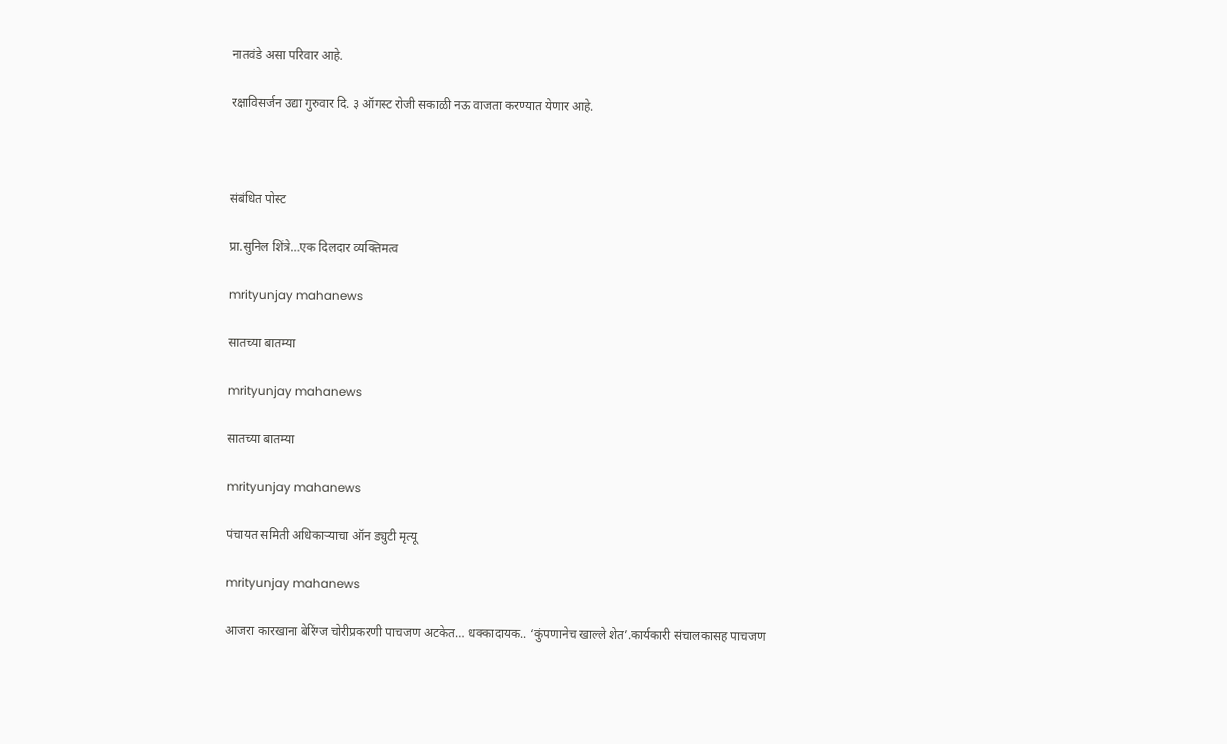नातवंडे असा परिवार आहे.

रक्षाविसर्जन उद्या गुरुवार दि. ३ ऑगस्ट रोजी सकाळी नऊ वाजता करण्यात येणार आहे.



संबंधित पोस्ट

प्रा.सुनिल शिंत्रे…एक दिलदार व्यक्तिमत्व

mrityunjay mahanews

सातच्या बातम्या

mrityunjay mahanews

सातच्या बातम्या

mrityunjay mahanews

पंचायत समिती अधिकाऱ्याचा ऑन ड्युटी मृत्यू

mrityunjay mahanews

आजरा कारखाना बेरिंग्ज चोरीप्रकरणी पाचजण अटकेत… धक्कादायक.. ‘कुंपणानेच खाल्ले शेत’.कार्यकारी संचालकासह पाचजण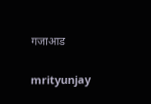गजाआड

mrityunjay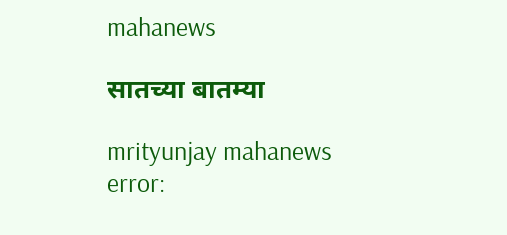mahanews

सातच्या बातम्या

mrityunjay mahanews
error: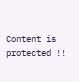Content is protected !!